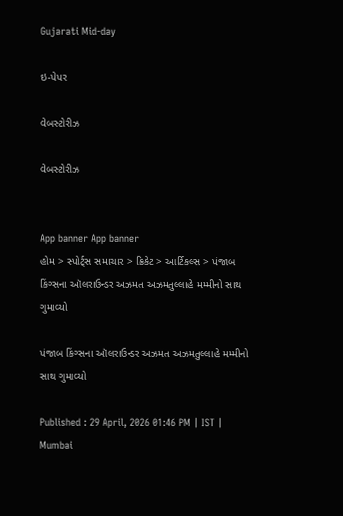Gujarati Mid-day

ઇ-પેપર

વેબસ્ટોરીઝ

વેબસ્ટોરીઝ


App banner App banner
હોમ > સ્પોર્ટ્સ સમાચાર > ક્રિકેટ > આર્ટિકલ્સ > પંજાબ કિંગ્સના ઑલરાઉન્ડર અઝમત અઝમતુલ્લાહે મમ્મીનો સાથ ગુમાવ્યો

પંજાબ કિંગ્સના ઑલરાઉન્ડર અઝમત અઝમતુલ્લાહે મમ્મીનો સાથ ગુમાવ્યો

Published : 29 April, 2026 01:46 PM | IST | Mumbai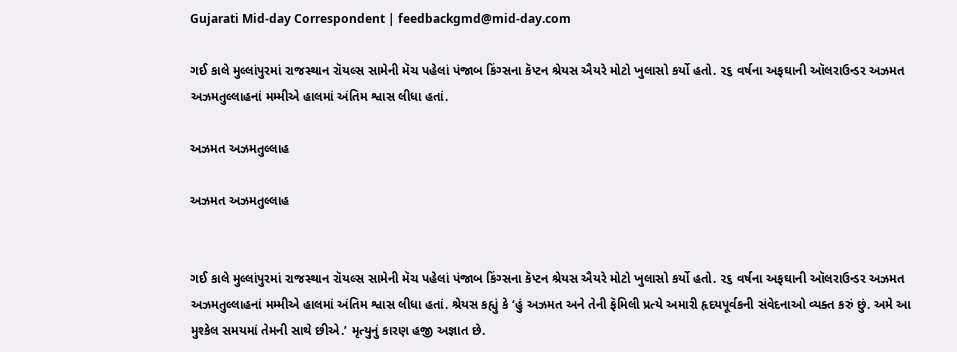Gujarati Mid-day Correspondent | feedbackgmd@mid-day.com

ગઈ કાલે મુલ્લાંપુરમાં રાજસ્થાન રૉયલ્સ સામેની મૅચ પહેલાં પંજાબ કિંગ્સના કૅપ્ટન શ્રેયસ ઐયરે મોટો ખુલાસો કર્યો હતો. ૨૬ વર્ષના અફઘાની ઑલરાઉન્ડર અઝમત અઝમતુલ્લાહનાં મમ્મીએ હાલમાં અંતિમ શ્વાસ લીધા હતાં.

અઝમત અઝમતુલ્લાહ

અઝમત અઝમતુલ્લાહ


ગઈ કાલે મુલ્લાંપુરમાં રાજસ્થાન રૉયલ્સ સામેની મૅચ પહેલાં પંજાબ કિંગ્સના કૅપ્ટન શ્રેયસ ઐયરે મોટો ખુલાસો કર્યો હતો. ૨૬ વર્ષના અફઘાની ઑલરાઉન્ડર અઝમત અઝમતુલ્લાહનાં મમ્મીએ હાલમાં અંતિમ શ્વાસ લીધા હતાં. શ્રેયસ કહ્યું કે ‘હું અઝમત અને તેની ફૅમિલી પ્રત્યે અમારી હૃદયપૂર્વકની સંવેદનાઓ વ્યક્ત કરું છું. અમે આ મુશ્કેલ સમયમાં તેમની સાથે છીએ.’ મૃત્યુનું કારણ હજી અજ્ઞાત છે.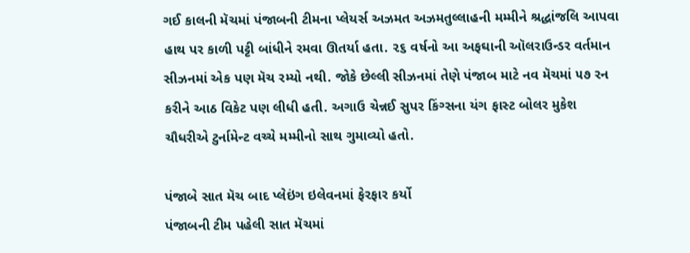ગઈ કાલની મૅચમાં પંજાબની ટીમના પ્લેયર્સ અઝમત અઝમતુલ્લાહની મમ્મીને શ્રદ્ધાંજલિ આપવા હાથ પર કાળી પટ્ટી બાંધીને રમવા ઊતર્યા હતા. ૨૬ વર્ષનો આ અફઘાની ઑલરાઉન્ડર વર્તમાન સીઝનમાં એક પણ મૅચ રમ્યો નથી. જોકે છેલ્લી સીઝનમાં તેણે પંજાબ માટે નવ મૅચમાં ૫૭ રન કરીને આઠ વિકેટ પણ લીધી હતી. અગાઉ ચેન્નઈ સુપર કિંગ્સના યંગ ફાસ્ટ બોલર મુકેશ ચૌધરીએ ટુર્નામેન્ટ વચ્ચે મમ્મીનો સાથ ગુમાવ્યો હતો.

પંજાબે સાત મૅચ બાદ પ્લેઇંગ ઇલેવનમાં ફેરફાર કર્યો
પંજાબની ટીમ પહેલી સાત મૅચમાં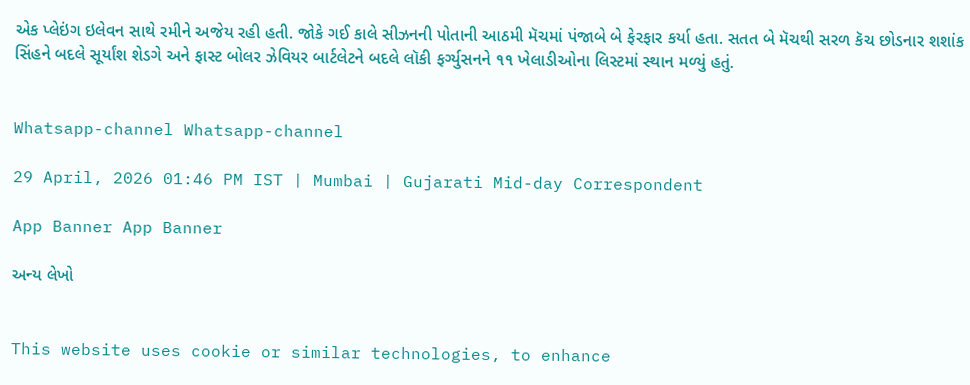એક પ્લેઇંગ ઇલેવન સાથે રમીને અજેય રહી હતી. જોકે ગઈ કાલે સીઝનની પોતાની આઠમી મૅચમાં પંજાબે બે ફેરફાર કર્યા હતા. સતત બે મૅચથી સરળ કૅચ છોડનાર શશાંક સિંહને બદલે સૂર્યાંશ શેડગે અને ફાસ્ટ બોલર ઝેવિયર બાર્ટલેટને બદલે લૉકી ફર્ગ્યુસનને ૧૧ ખેલાડીઓના લિસ્ટમાં સ્થાન મળ્યું હતું.


Whatsapp-channel Whatsapp-channel

29 April, 2026 01:46 PM IST | Mumbai | Gujarati Mid-day Correspondent

App Banner App Banner

અન્ય લેખો


This website uses cookie or similar technologies, to enhance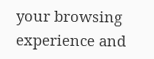your browsing experience and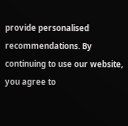provide personalised recommendations. By continuing to use our website, you agree to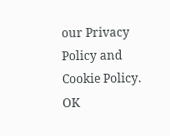our Privacy Policy and Cookie Policy. OK